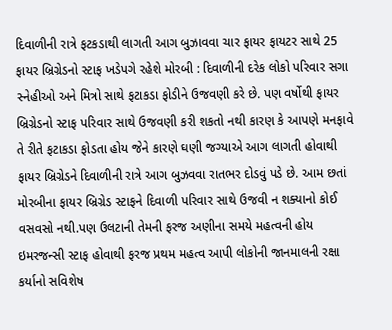દિવાળીની રાત્રે ફટકડાથી લાગતી આગ બુઝાવવા ચાર ફાયર ફાયટર સાથે 25 ફાયર બ્રિગ્રેડનો સ્ટાફ ખડેપગે રહેશે મોરબી : દિવાળીની દરેક લોકો પરિવાર સગા સ્નેહીઓ અને મિત્રો સાથે ફટાકડા ફોડીને ઉજવણી કરે છે. પણ વર્ષોથી ફાયર બ્રિગ્રેડનો સ્ટાફ પરિવાર સાથે ઉજવણી કરી શકતો નથી કારણ કે આપણે મનફાવે તે રીતે ફટાકડા ફોડતા હોય જેને કારણે ઘણી જગ્યાએ આગ લાગતી હોવાથી ફાયર બ્રિગ્રેડને દિવાળીની રાત્રે આગ બુઝવવા રાતભર દોડવું પડે છે. આમ છતાં મોરબીના ફાયર બ્રિગ્રેડ સ્ટાફને દિવાળી પરિવાર સાથે ઉજવી ન શક્યાનો કોઈ વસવસો નથી.પણ ઉલટાની તેમની ફરજ અણીના સમયે મહત્વની હોય ઇમરજન્સી સ્ટાફ હોવાથી ફરજ પ્રથમ મહત્વ આપી લોકોની જાનમાલની રક્ષા કર્યાનો સવિશેષ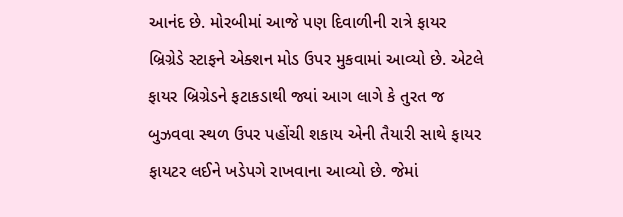આનંદ છે. મોરબીમાં આજે પણ દિવાળીની રાત્રે ફાયર બ્રિગ્રેડે સ્ટાફને એક્શન મોડ ઉપર મુકવામાં આવ્યો છે. એટલે ફાયર બ્રિગ્રેડને ફટાકડાથી જ્યાં આગ લાગે કે તુરત જ બુઝવવા સ્થળ ઉપર પહોંચી શકાય એની તૈયારી સાથે ફાયર ફાયટર લઈને ખડેપગે રાખવાના આવ્યો છે. જેમાં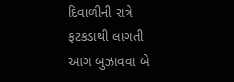દિવાળીની રાત્રે ફટકડાથી લાગતી આગ બુઝાવવા બે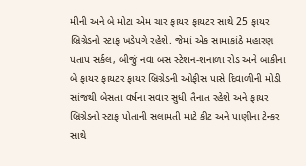મીની અને બે મોટા એમ ચાર ફાયર ફાયટર સાથે 25 ફાયર બ્રિગ્રેડનો સ્ટાફ ખડેપગે રહેશે. જેમાં એક સામાકાંઠે મહારણ પતાપ સર્કલ, બીજું નવા બસ સ્ટેશન-શનાળા રોડ અને બાકીના બે ફાયર ફાયટર ફાયર બ્રિગ્રેડની ઓફીસ પાસે દિવાળીની મોડી સાંજથી બેસતા વર્ષના સવાર સુધી તૈનાત રહેશે અને ફાયર બ્રિગ્રેડનો સ્ટાફ પોતાની સલામતી માટે કીટ અને પાણીના ટેન્કર સાથે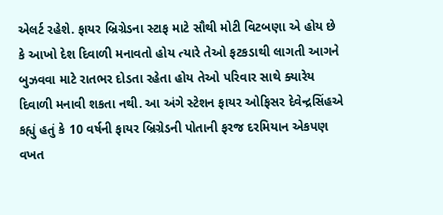એલર્ટ રહેશે. ફાયર બ્રિગ્રેડના સ્ટાફ માટે સૌથી મોટી વિટબણા એ હોય છે કે આખો દેશ દિવાળી મનાવતો હોય ત્યારે તેઓ ફટકડાથી લાગતી આગને બુઝવવા માટે રાતભર દોડતા રહેતા હોય તેઓ પરિવાર સાથે ક્યારેય દિવાળી મનાવી શકતા નથી. આ અંગે સ્ટેશન ફાયર ઓફિસર દેવેન્દ્રસિંહએ કહ્યું હતું કે 10 વર્ષની ફાયર બ્રિગ્રેડની પોતાની ફરજ દરમિયાન એકપણ વખત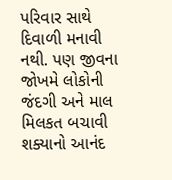પરિવાર સાથે દિવાળી મનાવી નથી. પણ જીવના જોખમે લોકોની જંદગી અને માલ મિલકત બચાવી શક્યાનો આનંદ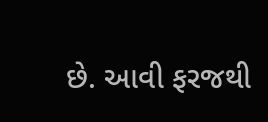છે. આવી ફરજથી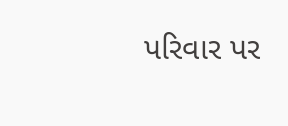પરિવાર પર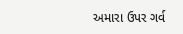અમારા ઉપર ગર્વ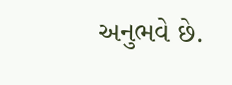અનુભવે છે.